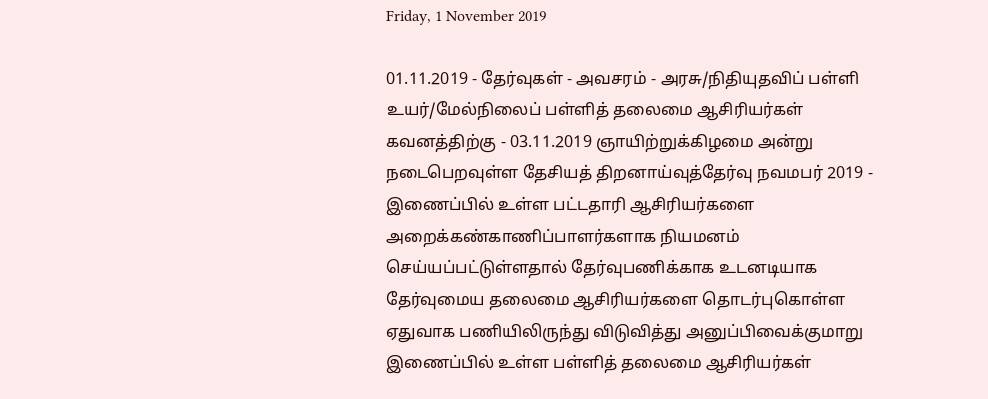Friday, 1 November 2019

01.11.2019 - தேர்வுகள் - அவசரம் - அரசு/நிதியுதவிப் பள்ளி உயர்/மேல்நிலைப் பள்ளித் தலைமை ஆசிரியர்கள் கவனத்திற்கு - 03.11.2019 ஞாயிற்றுக்கிழமை அன்று நடைபெறவுள்ள தேசியத் திறனாய்வுத்தேர்வு நவமபர் 2019 - இணைப்பில் உள்ள பட்டதாரி ஆசிரியர்களை அறைக்கண்காணிப்பாளர்களாக நியமனம் செய்யப்பட்டுள்ளதால் தேர்வுபணிக்காக உடனடியாக தேர்வுமைய தலைமை ஆசிரியர்களை தொடர்புகொள்ள ஏதுவாக பணியிலிருந்து விடுவித்து அனுப்பிவைக்குமாறு    இணைப்பில் உள்ள பள்ளித் தலைமை ஆசிரியர்கள்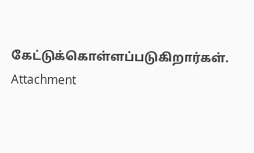கேட்டுக்கொள்ளப்படுகிறார்கள். Attachment